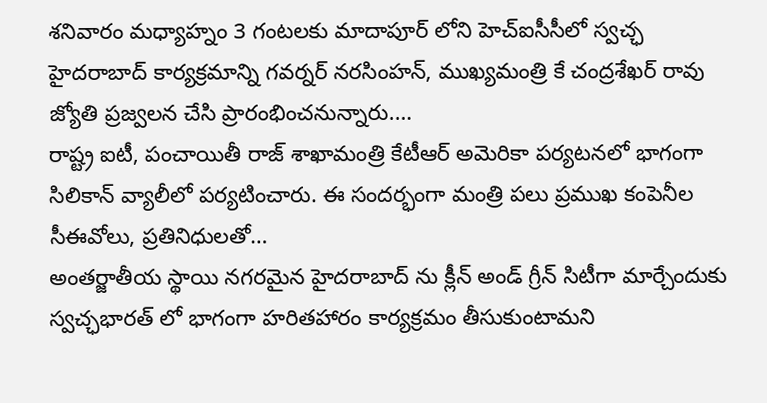శనివారం మధ్యాహ్నం 3 గంటలకు మాదాపూర్ లోని హెచ్ఐసీసీలో స్వచ్ఛ హైదరాబాద్ కార్యక్రమాన్ని గవర్నర్ నరసింహన్, ముఖ్యమంత్రి కే చంద్రశేఖర్ రావు జ్యోతి ప్రజ్వలన చేసి ప్రారంభించనున్నారు.…
రాష్ట్ర ఐటీ, పంచాయితీ రాజ్ శాఖామంత్రి కేటీఆర్ అమెరికా పర్యటనలో భాగంగా సిలికాన్ వ్యాలీలో పర్యటించారు. ఈ సందర్భంగా మంత్రి పలు ప్రముఖ కంపెనీల సీఈవోలు, ప్రతినిధులతో…
అంతర్జాతీయ స్థాయి నగరమైన హైదరాబాద్ ను క్లీన్ అండ్ గ్రీన్ సిటీగా మార్చేందుకు స్వచ్ఛభారత్ లో భాగంగా హరితహారం కార్యక్రమం తీసుకుంటామని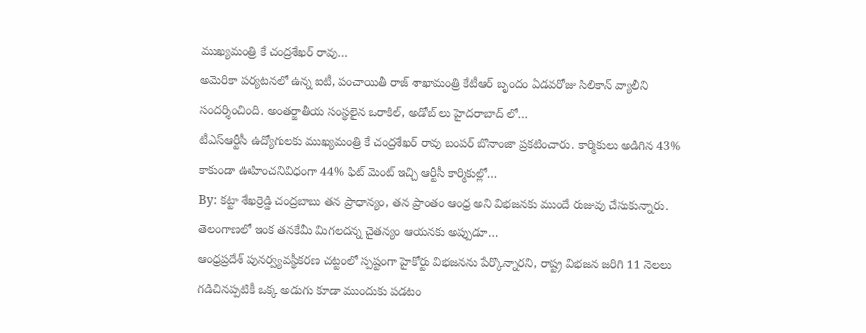ముఖ్యమంత్రి కే చంద్రశేఖర్ రావు…
అమెరికా పర్యటనలో ఉన్న ఐటీ, పంచాయితీ రాజ్ శాఖామంత్రి కేటీఆర్ బృందం ఏడవరోజు సిలికాన్ వ్యాలీని సందర్శించింది. అంతర్జాతీయ సంస్థలైన ఒరాకిల్, అడోబ్ లు హైదరాబాద్ లో…
టీఎస్ఆర్టీసీ ఉద్యోగులకు ముఖ్యమంత్రి కే చంద్రశేఖర్ రావు బంపర్ బొనాంజా ప్రకటించారు. కార్మికులు అడిగిన 43% కాకుండా ఊహించనివిధంగా 44% ఫిట్ మెంట్ ఇచ్చి ఆర్టీసీ కార్మికుల్లో…
By: కట్టా శేఖర్రెడ్డి చంద్రబాబు తన ప్రాధాన్యం, తన ప్రాంతం ఆంధ్ర అని విభజనకు ముందే రుజువు చేసుకున్నారు. తెలంగాణలో ఇంక తనకేమీ మిగలదన్న చైతన్యం ఆయనకు అప్పుడూ…
ఆంధ్రప్రదేశ్ పునర్వ్యవస్థీకరణ చట్టంలో స్పష్టంగా హైకోర్టు విభజనను పేర్కొన్నారని, రాష్ట్ర విభజన జరిగి 11 నెలలు గడిచినప్పటికీ ఒక్క అడుగు కూడా ముందుకు పడటం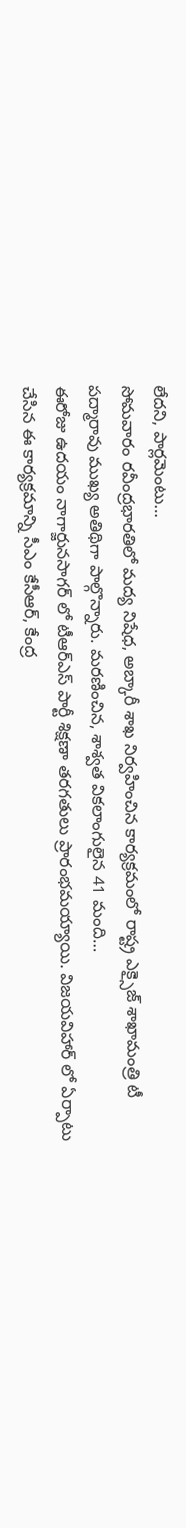లేదని, పార్లమెంటు…
సోమవారం రవీంద్రభారతిలో మద్య నిషేధ, అబ్కారీ శాఖ నిర్వహించిన కార్యక్రమంలో రాష్ట్ర ఎక్సైజ్ శాఖామంత్రి టీ పద్మారావు ముఖ్య అతిథిగా పాల్గొన్నారు. మరణించిన, శాశ్వత వికలాంగులైన 41 మంది…
ఈరోజు ఉదయం నాగార్జునసాగర్ లో టీఆర్ఎస్ పార్టీ శిక్షణా తరగతులు ప్రారంభమయ్యాయి. విజయవిహార్ లో ఏర్పాటు చేసిన ఈ కార్యక్రమాన్ని సీఎం కేసీఆర్, కేంద్ర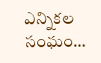ఎన్నికల సంఘం…